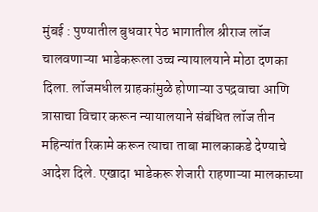मुंबई : पुण्यातील बुधवार पेठ भागातील श्रीराज लॉज चालवणाऱ्या भाडेकरूला उच्च न्यायालयाने मोठा दणका दिला. लॉजमधील ग्राहकांमुळे होणाऱ्या उपद्रवाचा आणि त्रासाचा विचार करून न्यायालयाने संबंधित लॉज तीन महिन्यांत रिकामे करून त्याचा ताबा मालकाकडे देण्याचे आदेश दिले. एखादा भाडेकरू शेजारी राहणाऱ्या मालकाच्या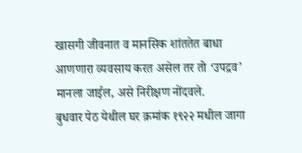खासगी जीवनात व मानसिक शांततेत बाधा आणणारा व्यवसाय करत असेल तर तो ‘उपद्रव’ मानला जाईल, असे निरीक्षण नोंदवले.
बुधवार पेठ येथील घर क्रमांक १९२२ मधील जागा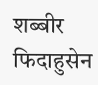शब्बीर फिदाहुसेन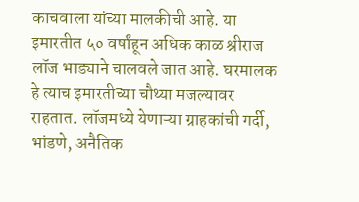काचवाला यांच्या मालकीची आहे. या इमारतीत ५० वर्षांहून अधिक काळ श्रीराज लॉज भाड्याने चालवले जात आहे. घरमालक हे त्याच इमारतीच्या चौथ्या मजल्यावर राहतात. लॉजमध्ये येणाऱ्या ग्राहकांची गर्दी, भांडणे, अनैतिक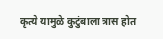कृत्ये यामुळे कुटुंबाला त्रास होत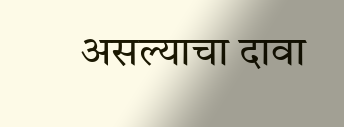असल्याचा दावा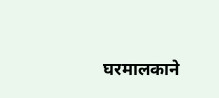घरमालकाने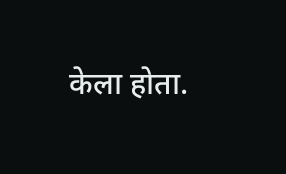केला होता.